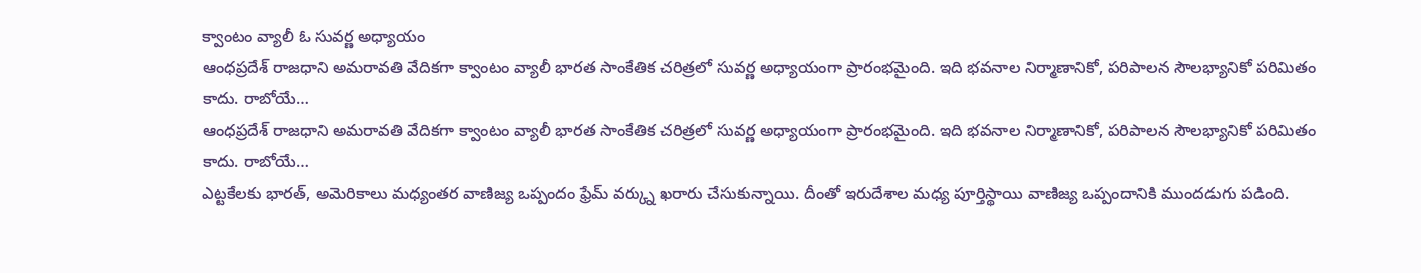క్వాంటం వ్యాలీ ఓ సువర్ణ అధ్యాయం
ఆంధప్రదేశ్ రాజధాని అమరావతి వేదికగా క్వాంటం వ్యాలీ భారత సాంకేతిక చరిత్రలో సువర్ణ అధ్యాయంగా ప్రారంభమైంది. ఇది భవనాల నిర్మాణానికో, పరిపాలన సౌలభ్యానికో పరిమితం కాదు. రాబోయే…
ఆంధప్రదేశ్ రాజధాని అమరావతి వేదికగా క్వాంటం వ్యాలీ భారత సాంకేతిక చరిత్రలో సువర్ణ అధ్యాయంగా ప్రారంభమైంది. ఇది భవనాల నిర్మాణానికో, పరిపాలన సౌలభ్యానికో పరిమితం కాదు. రాబోయే…
ఎట్టకేలకు భారత్, అమెరికాలు మధ్యంతర వాణిజ్య ఒప్పందం ఫ్రేమ్ వర్క్ను ఖరారు చేసుకున్నాయి. దీంతో ఇరుదేశాల మధ్య పూర్తిస్థాయి వాణిజ్య ఒప్పందానికి ముందడుగు పడింది.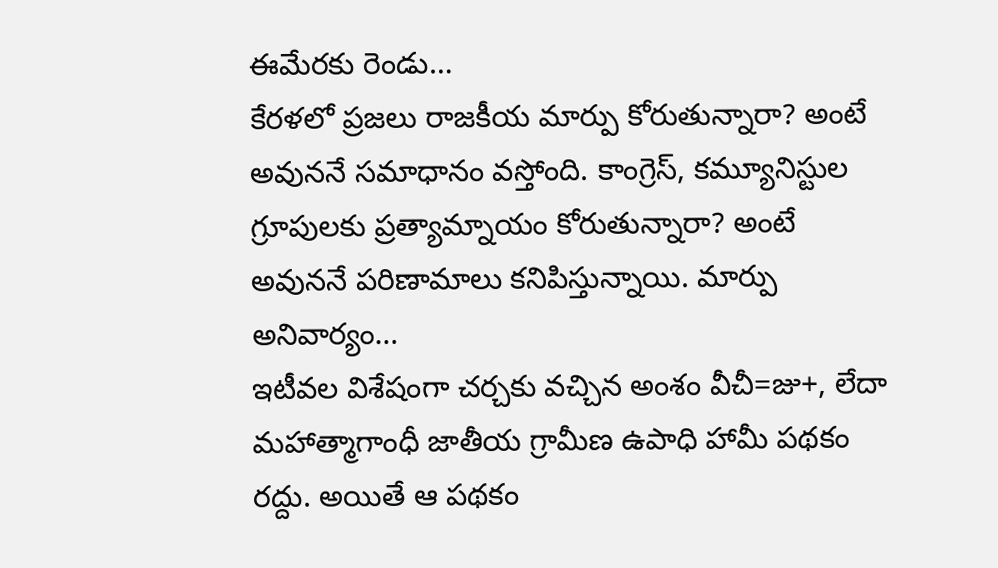ఈమేరకు రెండు…
కేరళలో ప్రజలు రాజకీయ మార్పు కోరుతున్నారా? అంటే అవుననే సమాధానం వస్తోంది. కాంగ్రెస్, కమ్యూనిస్టుల గ్రూపులకు ప్రత్యామ్నాయం కోరుతున్నారా? అంటే అవుననే పరిణామాలు కనిపిస్తున్నాయి. మార్పు అనివార్యం…
ఇటీవల విశేషంగా చర్చకు వచ్చిన అంశం వీచీ=జు+, లేదా మహాత్మాగాంధీ జాతీయ గ్రామీణ ఉపాధి హామీ పథకం రద్దు. అయితే ఆ పథకం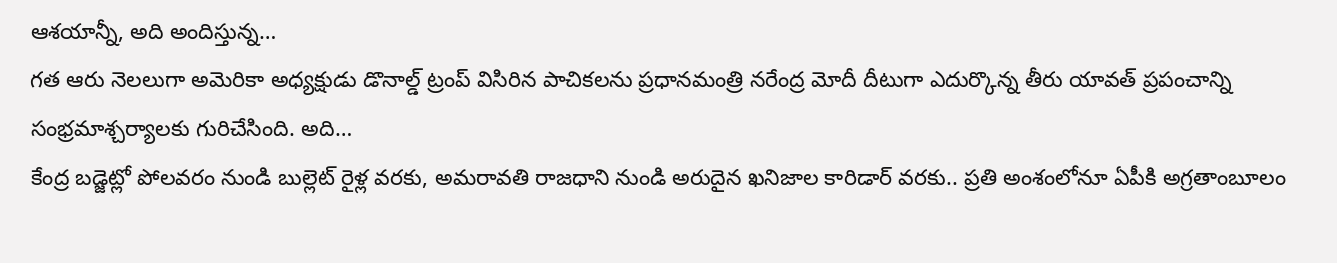ఆశయాన్నీ, అది అందిస్తున్న…
గత ఆరు నెలలుగా అమెరికా అధ్యక్షుడు డొనాల్డ్ ట్రంప్ విసిరిన పాచికలను ప్రధానమంత్రి నరేంద్ర మోదీ దీటుగా ఎదుర్కొన్న తీరు యావత్ ప్రపంచాన్ని సంభ్రమాశ్చర్యాలకు గురిచేసింది. అది…
కేంద్ర బడ్జెట్లో పోలవరం నుండి బుల్లెట్ రైళ్ల వరకు, అమరావతి రాజధాని నుండి అరుదైన ఖనిజాల కారిడార్ వరకు.. ప్రతి అంశంలోనూ ఏపీకి అగ్రతాంబూలం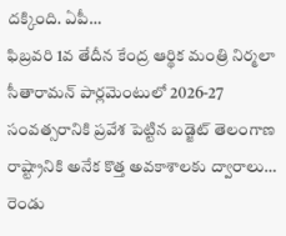దక్కింది. ఏపీ…
ఫిబ్రవరి 1వ తేదీన కేంద్ర ఆర్థిక మంత్రి నిర్మలా సీతారామన్ పార్లమెంటులో 2026-27 సంవత్సరానికి ప్రవేశ పెట్టిన బడ్జెట్ తెలంగాణ రాష్ట్రానికి అనేక కొత్త అవకాశాలకు ద్వారాలు…
రెండు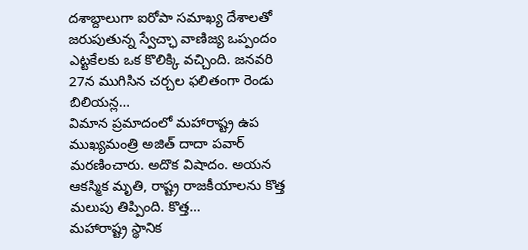దశాబ్దాలుగా ఐరోపా సమాఖ్య దేశాలతో జరుపుతున్న స్వేచ్ఛా వాణిజ్య ఒప్పందం ఎట్టకేలకు ఒక కొలిక్కి వచ్చింది. జనవరి 27న ముగిసిన చర్చల ఫలితంగా రెండు బిలియన్ల…
విమాన ప్రమాదంలో మహారాష్ట్ర ఉప ముఖ్యమంత్రి అజిత్ దాదా పవార్ మరణించారు. అదొక విషాదం. అయన ఆకస్మిక మృతి, రాష్ట్ర రాజకీయాలను కొత్త మలుపు తిప్పింది. కొత్త…
మహారాష్ట్ర స్థానిక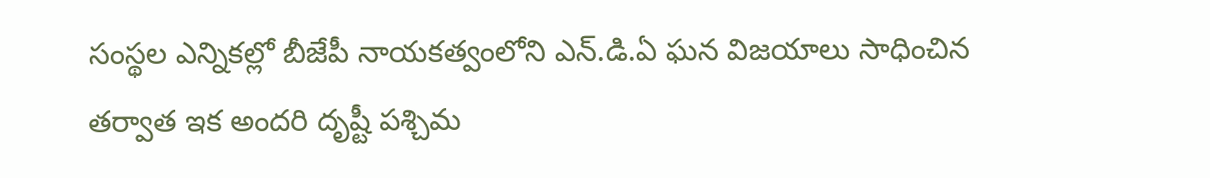సంస్థల ఎన్నికల్లో బీజేపీ నాయకత్వంలోని ఎన్.డి.ఏ ఘన విజయాలు సాధించిన తర్వాత ఇక అందరి దృష్టీ పశ్చిమ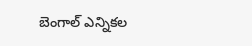బెంగాల్ ఎన్నికల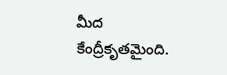మీద కేంద్రీకృతమైంది.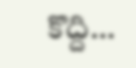కొద్ది…